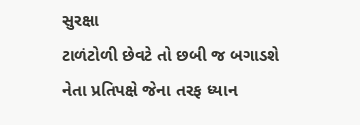સુરક્ષા
ટાળંટોળી છેવટે તો છબી જ બગાડશે
નેતા પ્રતિપક્ષે જેના તરફ ધ્યાન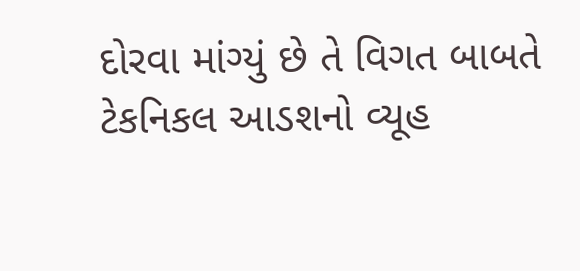દોરવા માંગ્યું છે તે વિગત બાબતે ટેકનિકલ આડશનો વ્યૂહ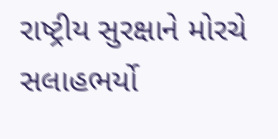રાષ્ટ્રીય સુરક્ષાને મોરચે સલાહભર્યો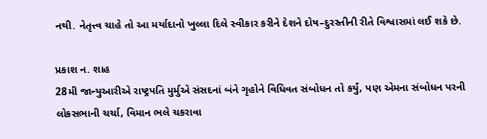નથી. નેતૃત્ત્વ ચાહે તો આ મર્યાદાનો ખુલ્લા દિલે સ્વીકાર કરીને દેશને દોષ–દુરસ્તીની રીતે વિશ્વાસમાં લઈ શકે છે.

પ્રકાશ ન. શાહ
28મી જાન્યુઆરીએ રાષ્ટ્રપતિ મુર્મુએ સંસદનાં બંને ગૃહોને વિધિવત સંબોધન તો કર્યું, પણ એમના સંબોધન પરની લોકસભાની ચર્ચા, વિમાન ભલે ચકરાવા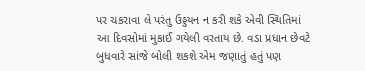પર ચકરાવા લે પરંતુ ઉડ્ડયન ન કરી શકે એવી સ્થિતિમાં આ દિવસોમાં મુકાઈ ગયેલી વરતાય છે. વડા પ્રધાન છેવટે બુધવારે સાંજે બોલી શકશે એમ જણાતું હતું પણ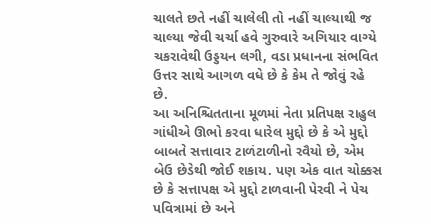ચાલતે છતે નહીં ચાલેલી તો નહીં ચાલ્યાથી જ ચાલ્યા જેવી ચર્ચા હવે ગુરુવારે અગિયાર વાગ્યે ચકરાવેથી ઉડ્ડયન લગી, વડા પ્રધાનના સંભવિત ઉત્તર સાથે આગળ વધે છે કે કેમ તે જોવું રહે છે.
આ અનિશ્ચિતતાના મૂળમાં નેતા પ્રતિપક્ષ રાહુલ ગાંધીએ ઊભો કરવા ધારેલ મુદ્દો છે કે એ મુદ્દો બાબતે સત્તાવાર ટાળંટાળીનો રવૈયો છે, એમ બેઉ છેડેથી જોઈ શકાય. પણ એક વાત ચોક્કસ છે કે સત્તાપક્ષ એ મુદ્દો ટાળવાની પેરવી ને પેચ પવિત્રામાં છે અને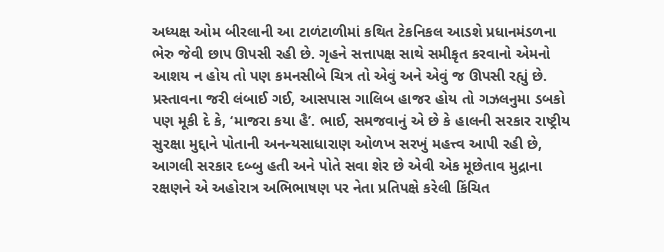અધ્યક્ષ ઓમ બીરલાની આ ટાળંટાળીમાં કથિત ટેકનિકલ આડશે પ્રધાનમંડળના ભેરુ જેવી છાપ ઊપસી રહી છે. ગૃહને સત્તાપક્ષ સાથે સમીકૃત કરવાનો એમનો આશય ન હોય તો પણ કમનસીબે ચિત્ર તો એવું અને એવું જ ઊપસી રહ્યું છે.
પ્રસ્તાવના જરી લંબાઈ ગઈ, આસપાસ ગાલિબ હાજર હોય તો ગઝલનુમા ડબકો પણ મૂકી દે કે, ‘માજરા કયા હૈ’. ભાઈ, સમજવાનું એ છે કે હાલની સરકાર રાષ્ટ્રીય સુરક્ષા મુદ્દાને પોતાની અનન્યસાધારાણ ઓળખ સરખું મહત્ત્વ આપી રહી છે, આગલી સરકાર દબ્બુ હતી અને પોતે સવા શેર છે એવી એક મૂછેતાવ મુદ્રાના રક્ષણને એ અહોરાત્ર અભિભાષણ પર નેતા પ્રતિપક્ષે કરેલી કિંચિત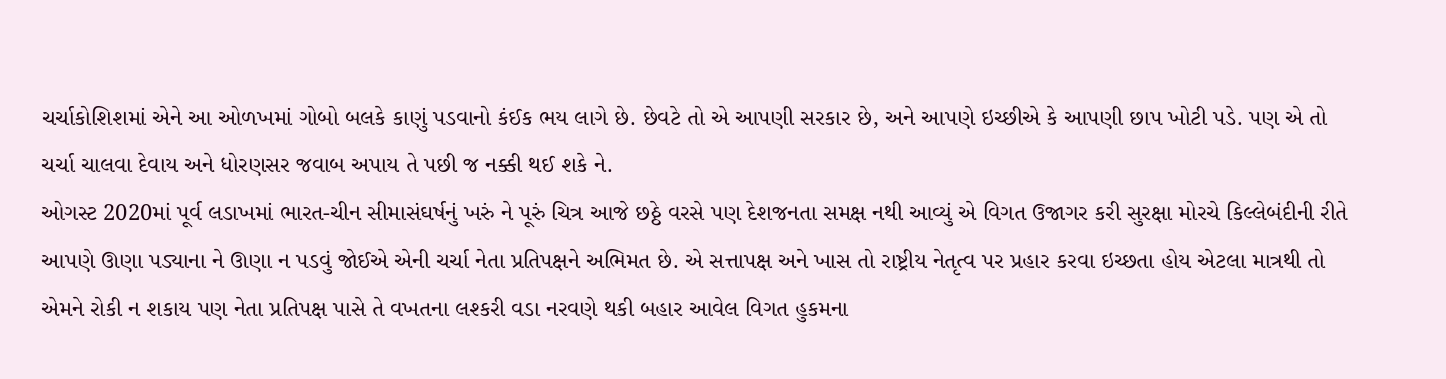ચર્ચાકોશિશમાં એને આ ઓળખમાં ગોબો બલકે કાણું પડવાનો કંઈક ભય લાગે છે. છેવટે તો એ આપણી સરકાર છે, અને આપણે ઇચ્છીએ કે આપણી છાપ ખોટી પડે. પણ એ તો ચર્ચા ચાલવા દેવાય અને ધોરણસર જવાબ અપાય તે પછી જ નક્કી થઈ શકે ને.
ઓગસ્ટ 2020માં પૂર્વ લડાખમાં ભારત-ચીન સીમાસંઘર્ષનું ખરું ને પૂરું ચિત્ર આજે છઠ્ઠે વરસે પણ દેશજનતા સમક્ષ નથી આવ્યું એ વિગત ઉજાગર કરી સુરક્ષા મોરચે કિલ્લેબંદીની રીતે આપણે ઊણા પડ્યાના ને ઊણા ન પડવું જોઈએ એની ચર્ચા નેતા પ્રતિપક્ષને અભિમત છે. એ સત્તાપક્ષ અને ખાસ તો રાષ્ટ્રીય નેતૃત્વ પર પ્રહાર કરવા ઇચ્છતા હોય એટલા માત્રથી તો એમને રોકી ન શકાય પણ નેતા પ્રતિપક્ષ પાસે તે વખતના લશ્કરી વડા નરવણે થકી બહાર આવેલ વિગત હુકમના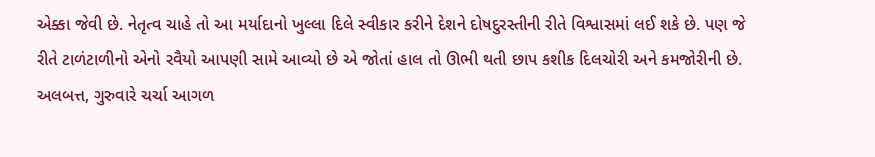એક્કા જેવી છે. નેતૃત્વ ચાહે તો આ મર્યાદાનો ખુલ્લા દિલે સ્વીકાર કરીને દેશને દોષદુરસ્તીની રીતે વિશ્વાસમાં લઈ શકે છે. પણ જે રીતે ટાળંટાળીનો એનો રવૈયો આપણી સામે આવ્યો છે એ જોતાં હાલ તો ઊભી થતી છાપ કશીક દિલચોરી અને કમજોરીની છે. અલબત્ત, ગુરુવારે ચર્ચા આગળ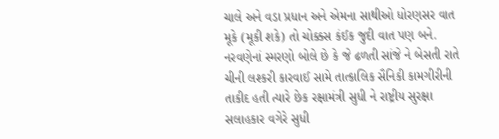ચાલે અને વડા પ્રધાન અને એમના સાથીઓ ધોરણસર વાત મૂકે (મૂકી શકે) તો ચોક્કસ કંઈક જુદી વાત પણ બને.
નરવણેનાં સ્મરણો બોલે છે કે જે ઢળતી સાંજે ને બેસતી રાતે ચીની લશ્કરી કારવાઈ સામે તાત્કાલિક સૈનિકી કામગીરીની તાકીદ હતી ત્યારે છેક રક્ષામંત્રી સુધી ને રાષ્ટ્રીય સુરક્ષા સલાહકાર વગેરે સુધી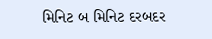મિનિટ બ મિનિટ દરબદર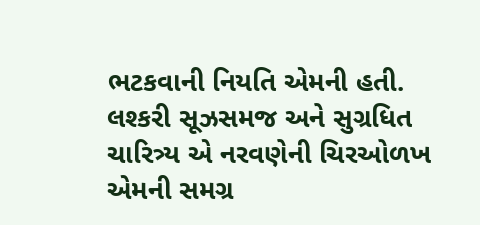ભટકવાની નિયતિ એમની હતી. લશ્કરી સૂઝસમજ અને સુગ્રધિત ચારિત્ર્ય એ નરવણેની ચિરઓળખ એમની સમગ્ર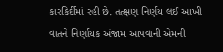કારકિર્દીમાં રહી છે. તત્ક્ષણ નિર્ણય લઈ આખી વાતને નિર્ણાયક અંજામ આપવાની એમની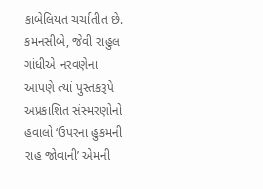કાબેલિયત ચર્ચાતીત છે.
કમનસીબે, જેવી રાહુલ ગાંધીએ નરવણેના આપણે ત્યાં પુસ્તકરૂપે અપ્રકાશિત સંસ્મરણોનો હવાલો ‘ઉપરના હુકમની રાહ જોવાની’ એમની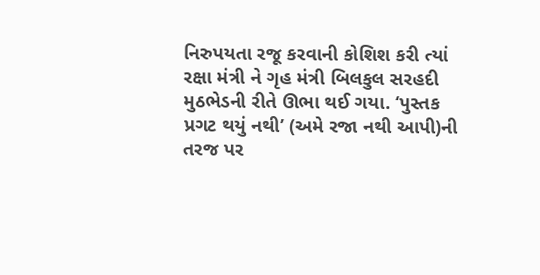નિરુપયતા રજૂ કરવાની કોશિશ કરી ત્યાં રક્ષા મંત્રી ને ગૃહ મંત્રી બિલકુલ સરહદી મુઠભેડની રીતે ઊભા થઈ ગયા. ‘પુસ્તક પ્રગટ થયું નથી’ (અમે રજા નથી આપી)ની તરજ પર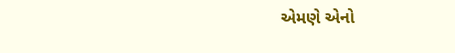એમણે એનો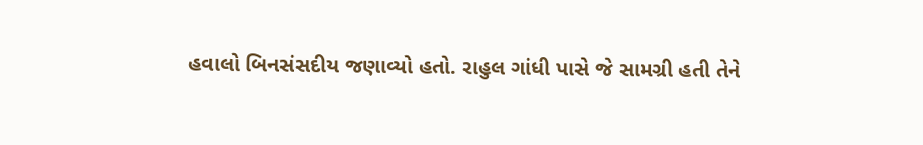હવાલો બિનસંસદીય જણાવ્યો હતો. રાહુલ ગાંધી પાસે જે સામગ્રી હતી તેને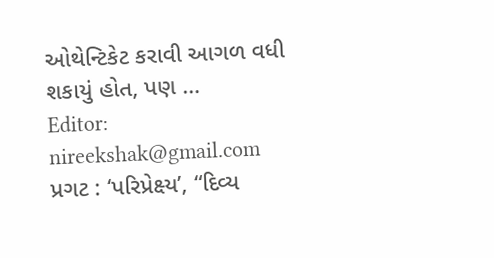ઓથેન્ટિકેટ કરાવી આગળ વધી શકાયું હોત, પણ …
Editor: nireekshak@gmail.com
પ્રગટ : ‘પરિપ્રેક્ષ્ય’, “દિવ્ય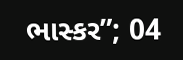ભાસ્કર”; 04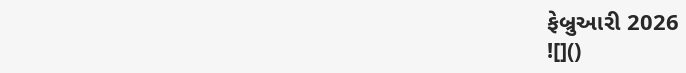ફેબ્રુઆરી 2026
![]()